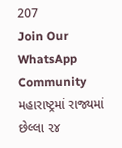207
Join Our WhatsApp Community
મહારાષ્ટ્રમાં રાજ્યમાં છેલ્લા ૨૪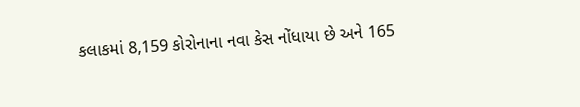કલાકમાં 8,159 કોરોનાના નવા કેસ નોંધાયા છે અને 165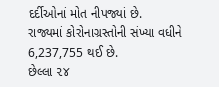દર્દીઓનાં મોત નીપજ્યાં છે.
રાજ્યમાં કોરોનાગ્રસ્તોની સંખ્યા વધીને 6,237,755 થઈ છે.
છેલ્લા ૨૪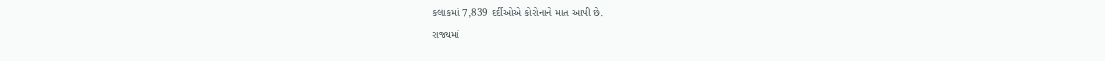કલાકમાં 7,839 દર્દીઓએ કોરોનાને માત આપી છે.
રાજ્યમાં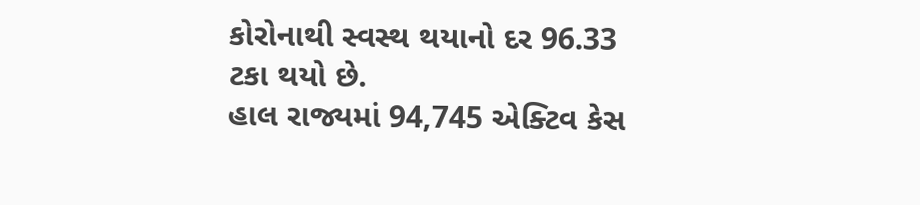કોરોનાથી સ્વસ્થ થયાનો દર 96.33 ટકા થયો છે.
હાલ રાજ્યમાં 94,745 એક્ટિવ કેસ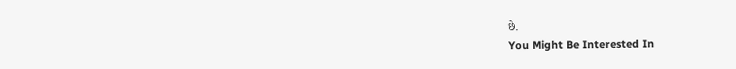છે.
You Might Be Interested In